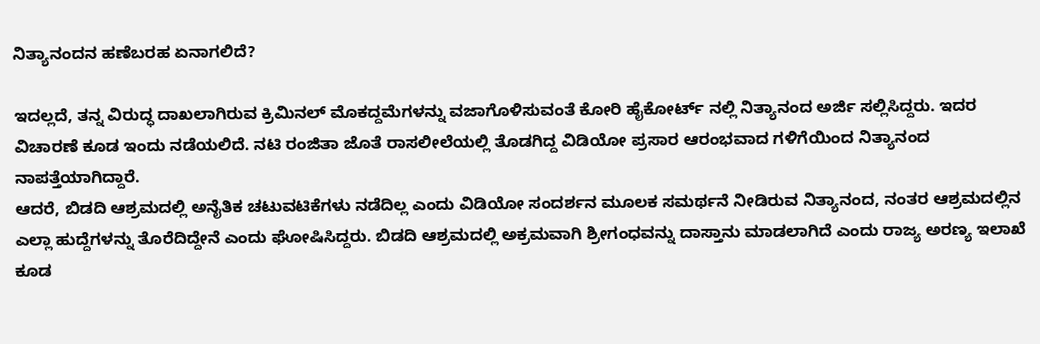ನಿತ್ಯಾನಂದನ ಹಣೆಬರಹ ಏನಾಗಲಿದೆ?

ಇದಲ್ಲದೆ, ತನ್ನ ವಿರುದ್ಧ ದಾಖಲಾಗಿರುವ ಕ್ರಿಮಿನಲ್ ಮೊಕದ್ದಮೆಗಳನ್ನು ವಜಾಗೊಳಿಸುವಂತೆ ಕೋರಿ ಹೈಕೋರ್ಟ್ ನಲ್ಲಿ ನಿತ್ಯಾನಂದ ಅರ್ಜಿ ಸಲ್ಲಿಸಿದ್ದರು. ಇದರ ವಿಚಾರಣೆ ಕೂಡ ಇಂದು ನಡೆಯಲಿದೆ. ನಟಿ ರಂಜಿತಾ ಜೊತೆ ರಾಸಲೀಲೆಯಲ್ಲಿ ತೊಡಗಿದ್ದ ವಿಡಿಯೋ ಪ್ರಸಾರ ಆರಂಭವಾದ ಗಳಿಗೆಯಿಂದ ನಿತ್ಯಾನಂದ ನಾಪತ್ತೆಯಾಗಿದ್ದಾರೆ.
ಆದರೆ, ಬಿಡದಿ ಆಶ್ರಮದಲ್ಲಿ ಅನೈತಿಕ ಚಟುವಟಿಕೆಗಳು ನಡೆದಿಲ್ಲ ಎಂದು ವಿಡಿಯೋ ಸಂದರ್ಶನ ಮೂಲಕ ಸಮರ್ಥನೆ ನೀಡಿರುವ ನಿತ್ಯಾನಂದ, ನಂತರ ಆಶ್ರಮದಲ್ಲಿನ ಎಲ್ಲಾ ಹುದ್ದೆಗಳನ್ನು ತೊರೆದಿದ್ದೇನೆ ಎಂದು ಘೋಷಿಸಿದ್ದರು. ಬಿಡದಿ ಆಶ್ರಮದಲ್ಲಿ ಅಕ್ರಮವಾಗಿ ಶ್ರೀಗಂಧವನ್ನು ದಾಸ್ತಾನು ಮಾಡಲಾಗಿದೆ ಎಂದು ರಾಜ್ಯ ಅರಣ್ಯ ಇಲಾಖೆ ಕೂಡ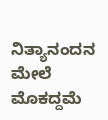ನಿತ್ಯಾನಂದನ ಮೇಲೆ ಮೊಕದ್ದಮೆ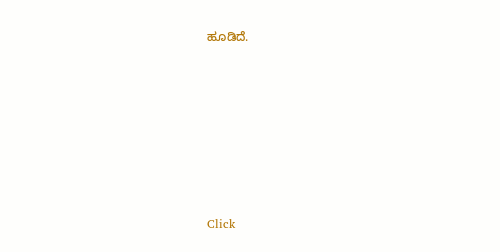ಹೂಡಿದೆ.












Click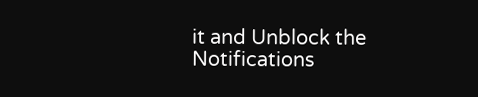it and Unblock the Notifications